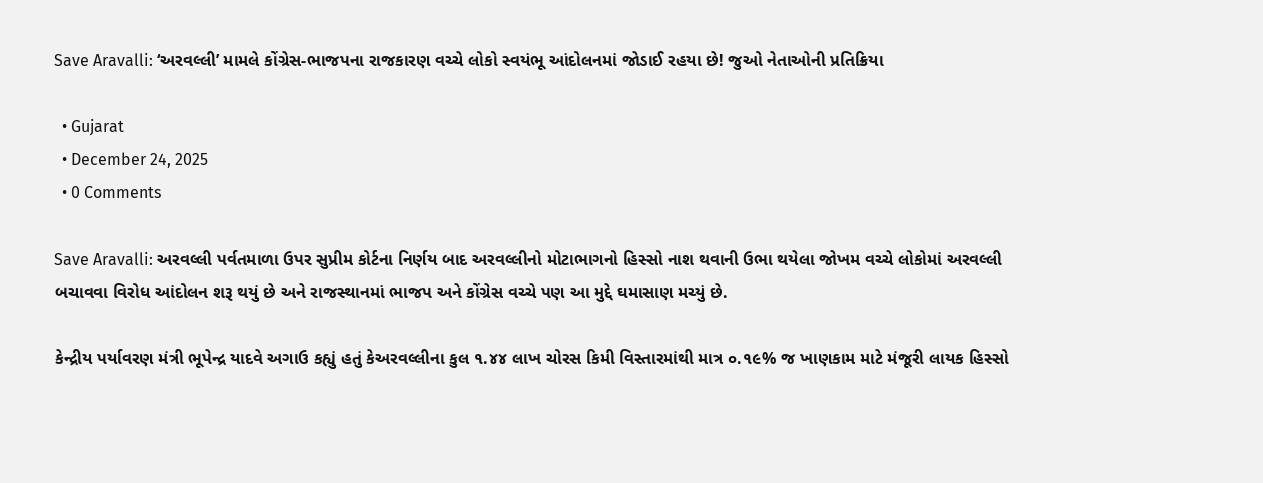Save Aravalli: ‘અરવલ્લી’ મામલે કોંગ્રેસ-ભાજપના રાજકારણ વચ્ચે લોકો સ્વયંભૂ આંદોલનમાં જોડાઈ રહયા છે! જુઓ નેતાઓની પ્રતિક્રિયા

  • Gujarat
  • December 24, 2025
  • 0 Comments

Save Aravalli: અરવલ્લી પર્વતમાળા ઉપર સુપ્રીમ કોર્ટના નિર્ણય બાદ અરવલ્લીનો મોટાભાગનો હિસ્સો નાશ થવાની ઉભા થયેલા જોખમ વચ્ચે લોકોમાં અરવલ્લી બચાવવા વિરોધ આંદોલન શરૂ થયું છે અને રાજસ્થાનમાં ભાજપ અને કોંગ્રેસ વચ્ચે પણ આ મુદ્દે ઘમાસાણ મચ્યું છે.

કેન્દ્રીય પર્યાવરણ મંત્રી ભૂપેન્દ્ર યાદવે અગાઉ કહ્યું હતું કેઅરવલ્લીના કુલ ૧.૪૪ લાખ ચોરસ કિમી વિસ્તારમાંથી માત્ર ૦.૧૯% જ ખાણકામ માટે મંજૂરી લાયક હિસ્સો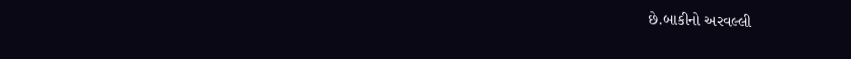છે.બાકીનો અરવલ્લી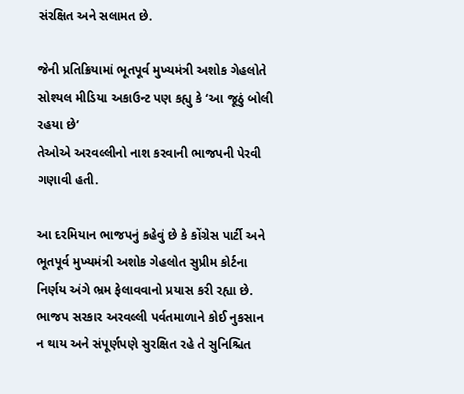સંરક્ષિત અને સલામત છે.

જેની પ્રતિક્રિયામાં ભૂતપૂર્વ મુખ્યમંત્રી અશોક ગેહલોતે સોશ્યલ મીડિયા અકાઉન્ટ પણ કહ્યુ કે ‘આ જૂઠું બોલી રહયા છે’
તેઓએ અરવલ્લીનો નાશ કરવાની ભાજપની પેરવી ગણાવી હતી.

આ દરમિયાન ભાજપનું કહેવું છે કે કોંગ્રેસ પાર્ટી અને ભૂતપૂર્વ મુખ્યમંત્રી અશોક ગેહલોત સુપ્રીમ કોર્ટના નિર્ણય અંગે ભ્રમ ફેલાવવાનો પ્રયાસ કરી રહ્યા છે. ભાજપ સરકાર અરવલ્લી પર્વતમાળાને કોઈ નુકસાન ન થાય અને સંપૂર્ણપણે સુરક્ષિત રહે તે સુનિશ્ચિત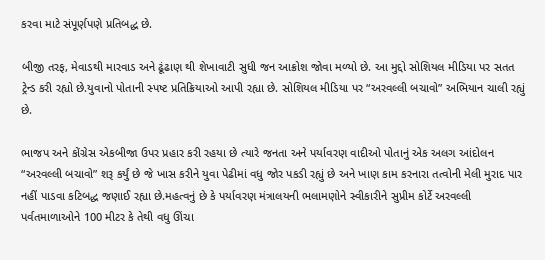કરવા માટે સંપૂર્ણપણે પ્રતિબદ્ધ છે.

બીજી તરફ, મેવાડથી મારવાડ અને ઢૂંઢાણ થી શેખાવાટી સુધી જન આક્રોશ જોવા મળ્યો છે. આ મુદ્દો સોશિયલ મીડિયા પર સતત ટ્રેન્ડ કરી રહ્યો છે.યુવાનો પોતાની સ્પષ્ટ પ્રતિક્રિયાઓ આપી રહ્યા છે. સોશિયલ મીડિયા પર “અરવલ્લી બચાવો” અભિયાન ચાલી રહ્યું છે.

ભાજપ અને કોંગ્રેસ એકબીજા ઉપર પ્રહાર કરી રહયા છે ત્યારે જનતા અને પર્યાવરણ વાદીઓ પોતાનું એક અલગ આંદોલન “અરવલ્લી બચાવો” શરૂ કર્યું છે જે ખાસ કરીને યુવા પેઢીમાં વધુ જોર પકડી રહ્યું છે અને ખાણ કામ કરનારા તત્વોની મેલી મુરાદ પાર નહીં પાડવા કટિબદ્ધ જણાઈ રહ્યા છે.મહત્વનું છે કે પર્યાવરણ મંત્રાલયની ભલામણોને સ્વીકારીને સુપ્રીમ કોર્ટે અરવલ્લી પર્વતમાળાઓને 100 મીટર કે તેથી વધુ ઊંચા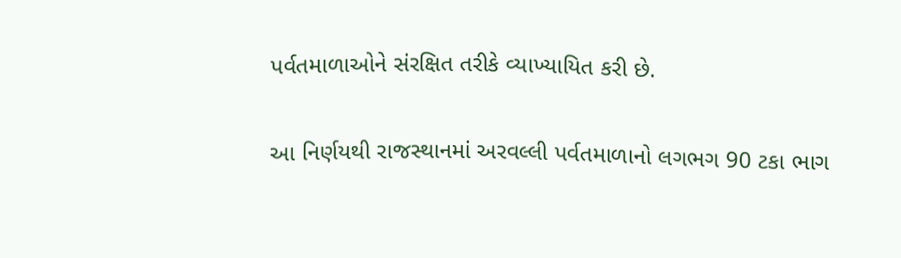પર્વતમાળાઓને સંરક્ષિત તરીકે વ્યાખ્યાયિત કરી છે.

આ નિર્ણયથી રાજસ્થાનમાં અરવલ્લી પર્વતમાળાનો લગભગ 90 ટકા ભાગ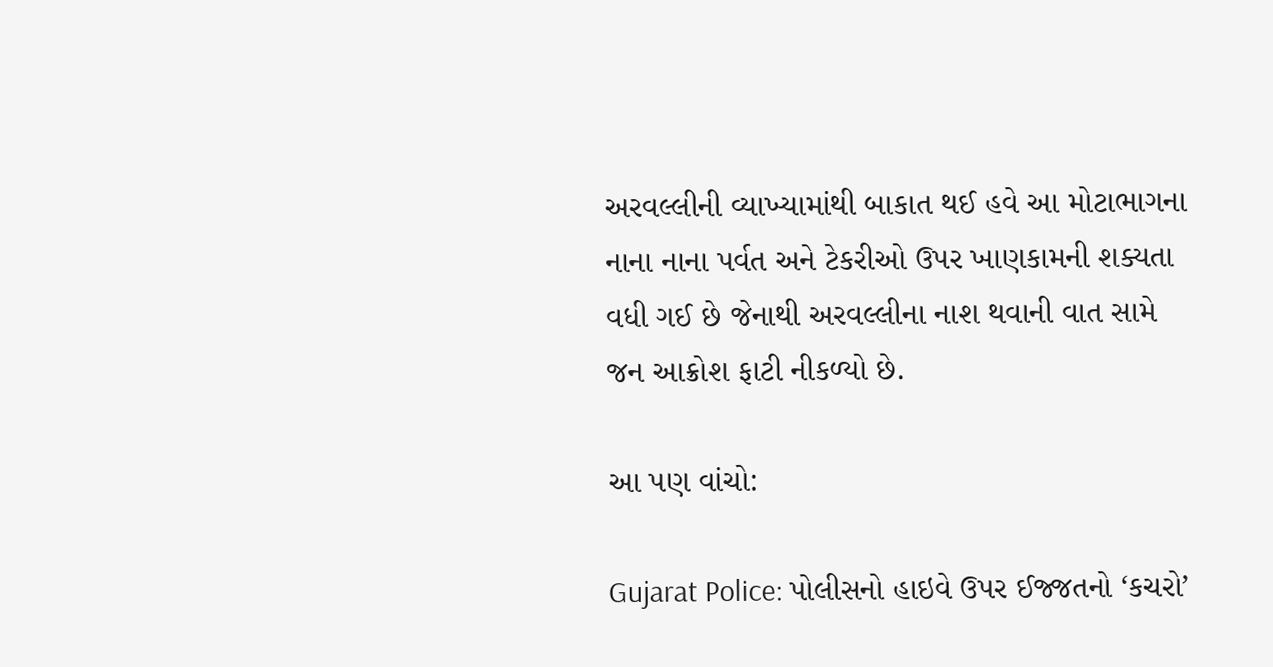અરવલ્લીની વ્યાખ્યામાંથી બાકાત થઈ હવે આ મોટાભાગના નાના નાના પર્વત અને ટેકરીઓ ઉપર ખાણકામની શક્યતા વધી ગઈ છે જેનાથી અરવલ્લીના નાશ થવાની વાત સામે જન આક્રોશ ફાટી નીકળ્યો છે.

આ પણ વાંચો:

Gujarat Police: પોલીસનો હાઇવે ઉપર ઈજ્જતનો ‘કચરો’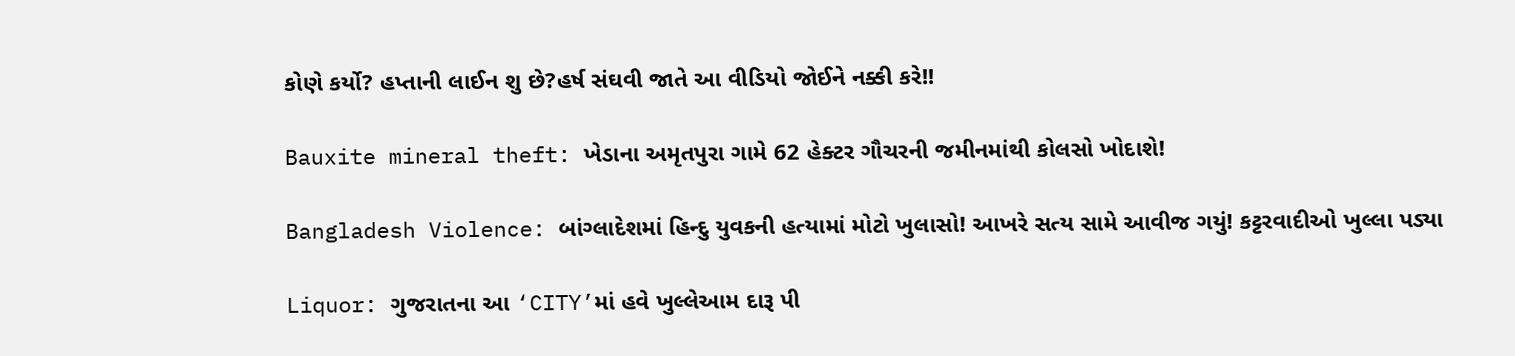કોણે કર્યો? હપ્તાની લાઈન શુ છે?હર્ષ સંઘવી જાતે આ વીડિયો જોઈને નક્કી કરે!!

Bauxite mineral theft: ખેડાના અમૃતપુરા ગામે 62 હેક્ટર ગૌચરની જમીનમાંથી કોલસો ખોદાશે!

Bangladesh Violence: બાંગ્લાદેશમાં હિન્દુ યુવકની હત્યામાં મોટો ખુલાસો! આખરે સત્ય સામે આવીજ ગયું! કટ્ટરવાદીઓ ખુલ્લા પડ્યા

Liquor: ગુજરાતના આ ‘CITY’માં હવે ખુલ્લેઆમ દારૂ પી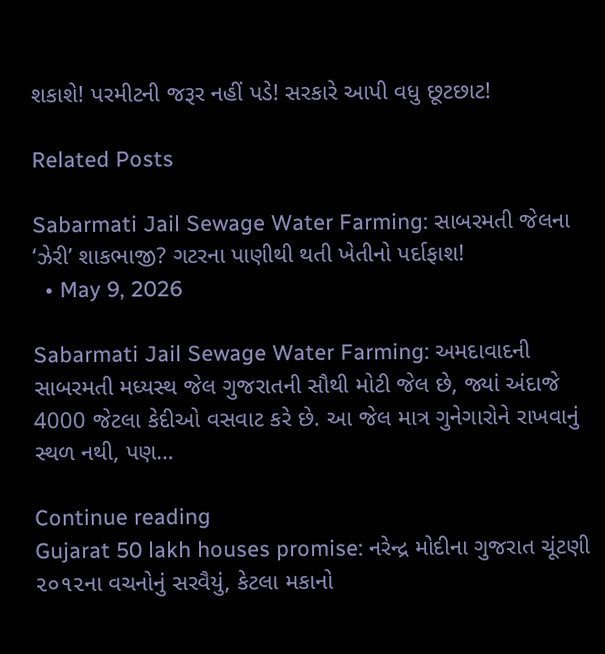શકાશે! પરમીટની જરૂર નહીં પડે! સરકારે આપી વધુ છૂટછાટ!

Related Posts

Sabarmati Jail Sewage Water Farming: સાબરમતી જેલના ‘ઝેરી’ શાકભાજી? ગટરના પાણીથી થતી ખેતીનો પર્દાફાશ!
  • May 9, 2026

Sabarmati Jail Sewage Water Farming: અમદાવાદની સાબરમતી મધ્યસ્થ જેલ ગુજરાતની સૌથી મોટી જેલ છે, જ્યાં અંદાજે 4000 જેટલા કેદીઓ વસવાટ કરે છે. આ જેલ માત્ર ગુનેગારોને રાખવાનું સ્થળ નથી, પણ…

Continue reading
Gujarat 50 lakh houses promise: નરેન્દ્ર મોદીના ગુજરાત ચૂંટણી ૨૦૧૨ના વચનોનું સરવૈયું, કેટલા મકાનો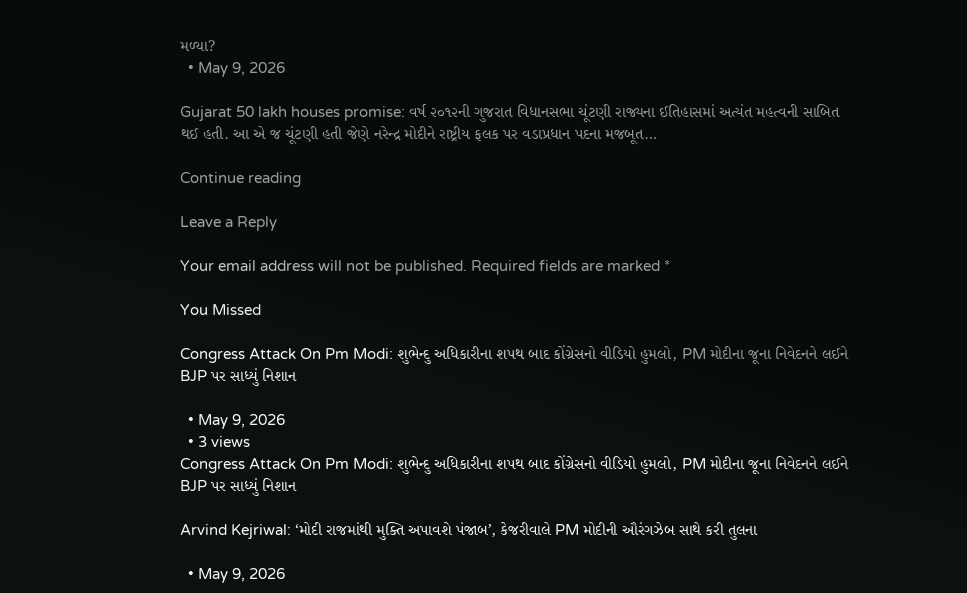મળ્યા?
  • May 9, 2026

Gujarat 50 lakh houses promise: વર્ષ ૨૦૧૨ની ગુજરાત વિધાનસભા ચૂંટણી રાજ્યના ઈતિહાસમાં અત્યંત મહત્વની સાબિત થઈ હતી. આ એ જ ચૂંટણી હતી જેણે નરેન્દ્ર મોદીને રાષ્ટ્રીય ફલક પર વડાપ્રધાન પદના મજબૂત…

Continue reading

Leave a Reply

Your email address will not be published. Required fields are marked *

You Missed

Congress Attack On Pm Modi: શુભેન્દુ અધિકારીના શપથ બાદ કોંગ્રેસનો વીડિયો હુમલો, PM મોદીના જૂના નિવેદનને લઈને BJP પર સાધ્યું નિશાન

  • May 9, 2026
  • 3 views
Congress Attack On Pm Modi: શુભેન્દુ અધિકારીના શપથ બાદ કોંગ્રેસનો વીડિયો હુમલો, PM મોદીના જૂના નિવેદનને લઈને BJP પર સાધ્યું નિશાન

Arvind Kejriwal: ‘મોદી રાજમાંથી મુક્તિ અપાવશે પંજાબ’, કેજરીવાલે PM મોદીની ઔરંગઝેબ સાથે કરી તુલના

  • May 9, 2026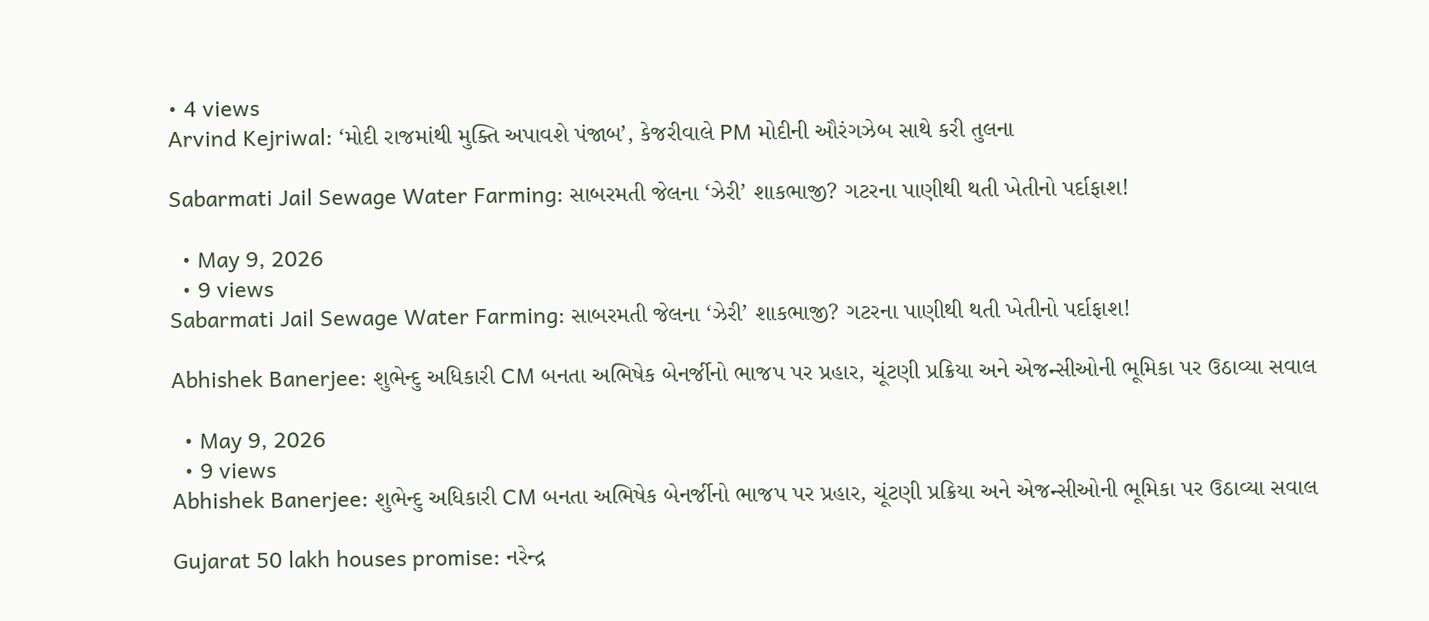• 4 views
Arvind Kejriwal: ‘મોદી રાજમાંથી મુક્તિ અપાવશે પંજાબ’, કેજરીવાલે PM મોદીની ઔરંગઝેબ સાથે કરી તુલના

Sabarmati Jail Sewage Water Farming: સાબરમતી જેલના ‘ઝેરી’ શાકભાજી? ગટરના પાણીથી થતી ખેતીનો પર્દાફાશ!

  • May 9, 2026
  • 9 views
Sabarmati Jail Sewage Water Farming: સાબરમતી જેલના ‘ઝેરી’ શાકભાજી? ગટરના પાણીથી થતી ખેતીનો પર્દાફાશ!

Abhishek Banerjee: શુભેન્દુ અધિકારી CM બનતા અભિષેક બેનર્જીનો ભાજપ પર પ્રહાર, ચૂંટણી પ્રક્રિયા અને એજન્સીઓની ભૂમિકા પર ઉઠાવ્યા સવાલ

  • May 9, 2026
  • 9 views
Abhishek Banerjee: શુભેન્દુ અધિકારી CM બનતા અભિષેક બેનર્જીનો ભાજપ પર પ્રહાર, ચૂંટણી પ્રક્રિયા અને એજન્સીઓની ભૂમિકા પર ઉઠાવ્યા સવાલ

Gujarat 50 lakh houses promise: નરેન્દ્ર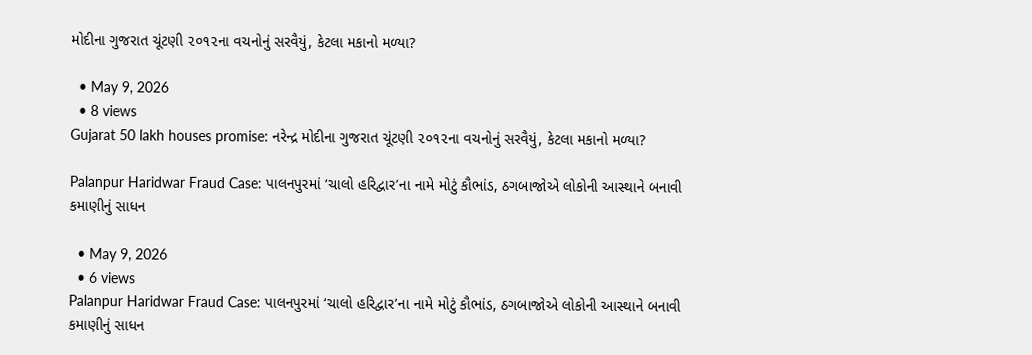મોદીના ગુજરાત ચૂંટણી ૨૦૧૨ના વચનોનું સરવૈયું, કેટલા મકાનો મળ્યા?

  • May 9, 2026
  • 8 views
Gujarat 50 lakh houses promise: નરેન્દ્ર મોદીના ગુજરાત ચૂંટણી ૨૦૧૨ના વચનોનું સરવૈયું, કેટલા મકાનો મળ્યા?

Palanpur Haridwar Fraud Case: પાલનપુરમાં ‘ચાલો હરિદ્વાર’ના નામે મોટું કૌભાંડ, ઠગબાજોએ લોકોની આસ્થાને બનાવી કમાણીનું સાધન

  • May 9, 2026
  • 6 views
Palanpur Haridwar Fraud Case: પાલનપુરમાં ‘ચાલો હરિદ્વાર’ના નામે મોટું કૌભાંડ, ઠગબાજોએ લોકોની આસ્થાને બનાવી કમાણીનું સાધન